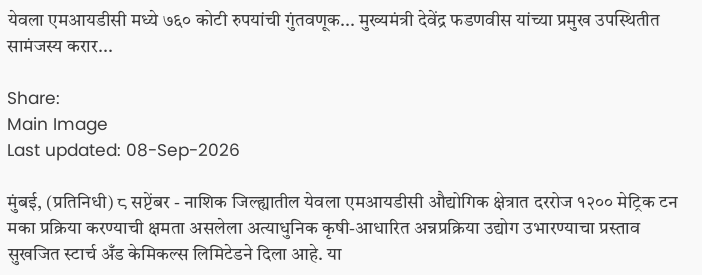येवला एमआयडीसी मध्ये ७६० कोटी रुपयांची गुंतवणूक... मुख्यमंत्री देवेंद्र फडणवीस यांच्या प्रमुख उपस्थितीत सामंजस्य करार...

Share:
Main Image
Last updated: 08-Sep-2026

मुंबई, (प्रतिनिधी) ८ सप्टेंबर - नाशिक जिल्ह्यातील येवला एमआयडीसी औद्योगिक क्षेत्रात दररोज १२०० मेट्रिक टन मका प्रक्रिया करण्याची क्षमता असलेला अत्याधुनिक कृषी-आधारित अन्नप्रक्रिया उद्योग उभारण्याचा प्रस्ताव सुखजित स्टार्च अँड केमिकल्स लिमिटेडने दिला आहे. या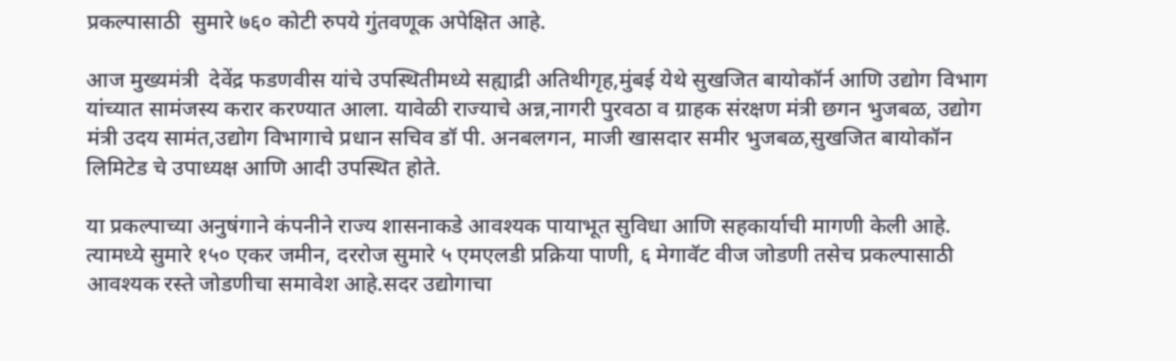प्रकल्पासाठी  सुमारे ७६० कोटी रुपये गुंतवणूक अपेक्षित आहे.

आज मुख्यमंत्री  देवेंद्र फडणवीस यांचे उपस्थितीमध्ये सह्याद्री अतिथीगृह,मुंबई येथे सुखजित बायोकॉर्न आणि उद्योग विभाग यांच्यात सामंजस्य करार करण्यात आला. यावेळी राज्याचे अन्न,नागरी पुरवठा व ग्राहक संरक्षण मंत्री छगन भुजबळ, उद्योग मंत्री उदय सामंत,उद्योग विभागाचे प्रधान सचिव डॉ पी. अनबलगन, माजी खासदार समीर भुजबळ,सुखजित बायोकॉन लिमिटेड चे उपाध्यक्ष आणि आदी उपस्थित होते.

या प्रकल्पाच्या अनुषंगाने कंपनीने राज्य शासनाकडे आवश्यक पायाभूत सुविधा आणि सहकार्याची मागणी केली आहे. त्यामध्ये सुमारे १५० एकर जमीन, दररोज सुमारे ५ एमएलडी प्रक्रिया पाणी, ६ मेगावॅट वीज जोडणी तसेच प्रकल्पासाठी आवश्यक रस्ते जोडणीचा समावेश आहे.सदर उद्योगाचा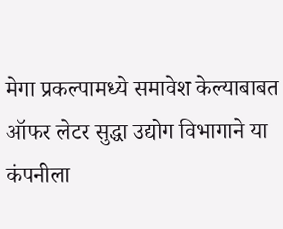मेगा प्रकल्पामध्ये समावेश केल्याबाबत ऑफर लेटर सुद्धा उद्योग विभागाने या कंपनीला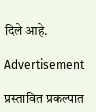दिले आहे.

Advertisement

प्रस्तावित प्रकल्पात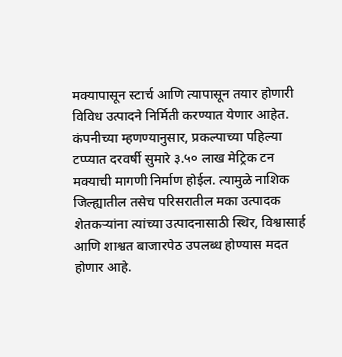मक्यापासून स्टार्च आणि त्यापासून तयार होणारी विविध उत्पादने निर्मिती करण्यात येणार आहेत. कंपनीच्या म्हणण्यानुसार, प्रकल्पाच्या पहिल्या टप्प्यात दरवर्षी सुमारे ३.५० लाख मेट्रिक टन मक्याची मागणी निर्माण होईल. त्यामुळे नाशिक जिल्ह्यातील तसेच परिसरातील मका उत्पादक शेतकऱ्यांना त्यांच्या उत्पादनासाठी स्थिर, विश्वासार्ह आणि शाश्वत बाजारपेठ उपलब्ध होण्यास मदत होणार आहे.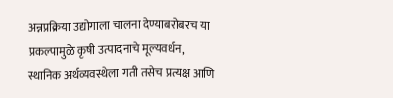अन्नप्रक्रिया उद्योगाला चालना देण्याबरोबरच या प्रकल्पामुळे कृषी उत्पादनाचे मूल्यवर्धन, स्थानिक अर्थव्यवस्थेला गती तसेच प्रत्यक्ष आणि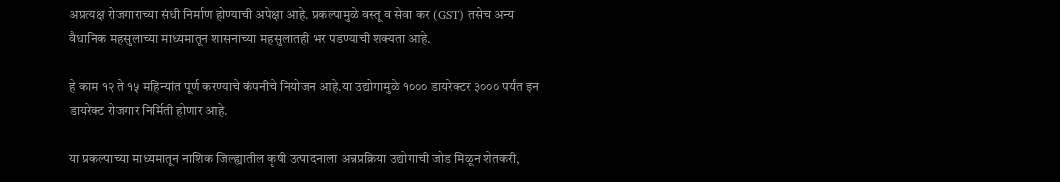अप्रत्यक्ष रोजगाराच्या संधी निर्माण होण्याची अपेक्षा आहे. प्रकल्पामुळे वस्तू व सेवा कर (GST) तसेच अन्य वैधानिक महसुलाच्या माध्यमातून शासनाच्या महसुलातही भर पडण्याची शक्यता आहे.

हे काम १२ ते १५ महिन्यांत पूर्ण करण्याचे कंपनीचे नियोजन आहे.या उद्योगामुळे १००० डायरेक्टर ३००० पर्यंत इन डायरेक्ट रोजगार निर्मिती होणार आहे.

या प्रकल्पाच्या माध्यमातून नाशिक जिल्ह्यातील कृषी उत्पादनाला अन्नप्रक्रिया उद्योगाची जोड मिळून शेतकरी,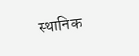स्थानिक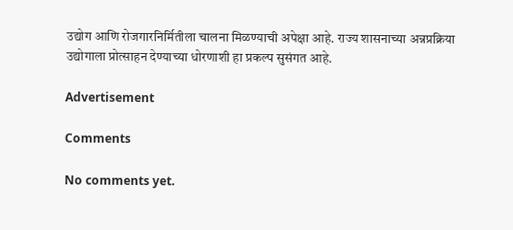उद्योग आणि रोजगारनिर्मितीला चालना मिळण्याची अपेक्षा आहे. राज्य शासनाच्या अन्नप्रक्रिया उद्योगाला प्रोत्साहन देण्याच्या धोरणाशी हा प्रकल्प सुसंगत आहे.

Advertisement

Comments

No comments yet.